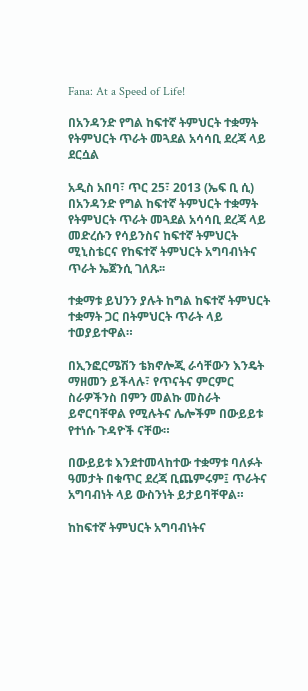Fana: At a Speed of Life!

በአንዳንድ የግል ከፍተኛ ትምህርት ተቋማት የትምህርት ጥራት መጓደል አሳሳቢ ደረጃ ላይ ደርሷል

አዲስ አበባ፣ ጥር 25፣ 2013 (ኤፍ ቢ ሲ) በአንዳንድ የግል ከፍተኛ ትምህርት ተቋማት የትምህርት ጥራት መጓደል አሳሳቢ ደረጃ ላይ መድረሱን የሳይንስና ከፍተኛ ትምህርት ሚኒስቴርና የከፍተኛ ትምህርት አግባብነትና ጥራት ኤጀንሲ ገለጹ፡፡

ተቋማቱ ይህንን ያሉት ከግል ከፍተኛ ትምህርት ተቋማት ጋር በትምህርት ጥራት ላይ ተወያይተዋል።

በኢንፎርሜሽን ቴክኖሎጂ ራሳቸውን እንዴት ማዘመን ይችላሉ፣ የጥናትና ምርምር ስራዎችንስ በምን መልኩ መስራት ይኖርባቸዋል የሚሉትና ሌሎችም በውይይቱ የተነሱ ጉዳዮች ናቸው።

በውይይቱ እንደተመላከተው ተቋማቱ ባለፉት ዓመታት በቁጥር ደረጃ ቢጨምሩም፤ ጥራትና አግባብነት ላይ ውስንነት ይታይባቸዋል።

ከከፍተኛ ትምህርት አግባብነትና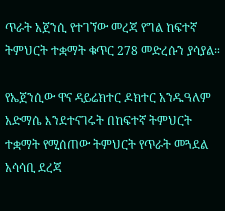ጥራት አጀንሲ የተገኘው መረጃ የግል ከፍተኛ ትምህርት ተቋማት ቁጥር 278 መድረሱን ያሳያል።

የኤጀንሲው ዋና ዳይሬክተር ዶክተር አንዱዓለም አድማሴ እንደተናገሩት በከፍተኛ ትምህርት ተቋማት የሚሰጠው ትምህርት የጥራት መጓደል አሳሳቢ ደረጃ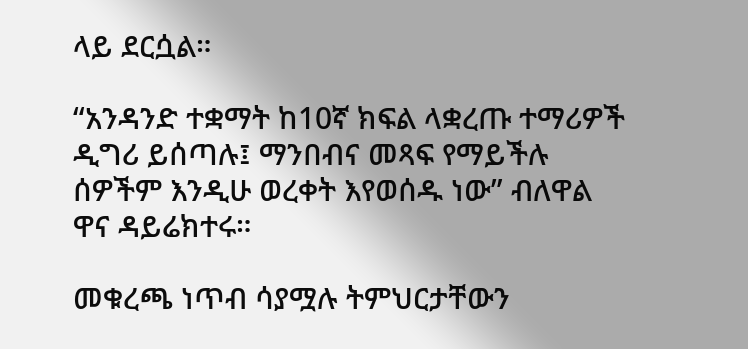ላይ ደርሷል።

“አንዳንድ ተቋማት ከ10ኛ ክፍል ላቋረጡ ተማሪዎች ዲግሪ ይሰጣሉ፤ ማንበብና መጻፍ የማይችሉ ሰዎችም እንዲሁ ወረቀት እየወሰዱ ነው” ብለዋል ዋና ዳይሬክተሩ።

መቁረጫ ነጥብ ሳያሟሉ ትምህርታቸውን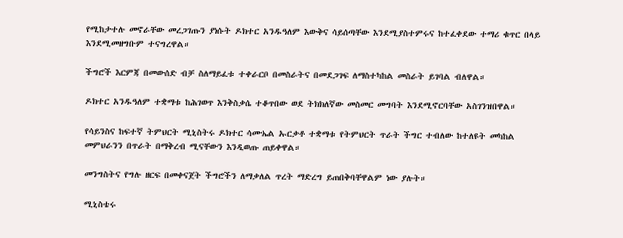የሚከታተሉ መኖራቸው መረጋገጡን ያነሱት ዶክተር አንዱዓለም እውቅና ሳይሰጣቸው እንደሚያስተምሩና ከተፈቀደው ተማሪ ቁጥር በላይ እንደሚመዘግቡም ተናግረዋል።

ችግሮች እርምጃ በመውሰድ ብቻ ስለማይፈቱ ተቀራርቦ በመስራትና በመደጋገፍ ለማስተካከል መስራት ይገባል ብለዋል።

ዶክተር አንዱዓለም ተቋማቱ ከሕገወጥ እንቅስቃሴ ተቆጥበው ወደ ትክክለኛው መስመር መግባት እንደሚኖርባቸው አስገንዝበዋል።

የሳይንስና ከፍተኛ ትምህርት ሚኒስትሩ ዶክተር ሳሙኤል ኡርቃቶ ተቋማቱ የትምህርት ጥራት ችግር ተብለው ከተለዩት መካከል መምህራንን በጥራት በማቅረብ ሚናቸውን እንዲወጡ ጠይቀዋል።

መንግስትና የግሉ ዘርፍ በመቀናጀት ችግሮችን ለማቃለል ጥረት ማድረግ ይጠበቅባቸዋልም ነው ያሉት።

ሚኒስቴሩ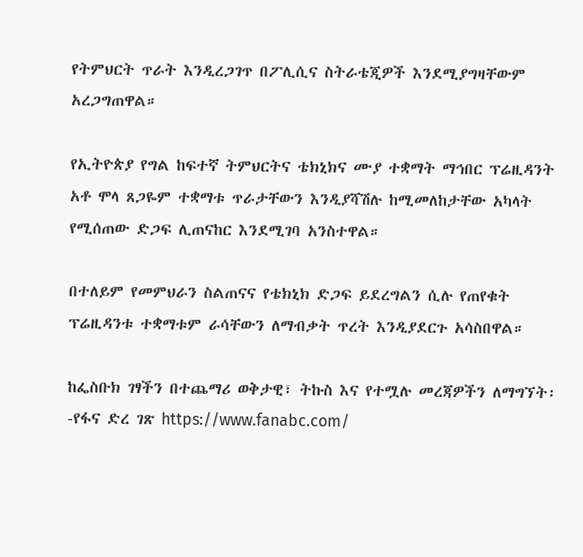የትምህርት ጥራት እንዲረጋገጥ በፖሊሲና ስትራቴጂዎች እንደሚያግዛቸውም አረጋግጠዋል።

የኢትዮጵያ የግል ከፍተኛ ትምህርትና ቴክኒክና ሙያ ተቋማት ማኅበር ፕሬዚዳንት አቶ ሞላ ጸጋዬም ተቋማቱ ጥራታቸውን እንዲያሻሽሉ ከሚመለከታቸው አካላት የሚሰጠው ድጋፍ ሊጠናከር እንደሚገባ አንስተዋል።

በተለይም የመምህራን ስልጠናና የቴክኒክ ድጋፍ ይደረግልን ሲሉ የጠየቁት ፕሬዚዳንቱ ተቋማቱም ራሳቸውን ለማብቃት ጥረት እንዲያደርጉ አሳስበዋል።

ከፌስቡክ ገፃችን በተጨማሪ ወቅታዊ፣ ትኩስ እና የተሟሉ መረጃዎችን ለማግኘት፡-የፋና ድረ ገጽ https://www.fanabc.com/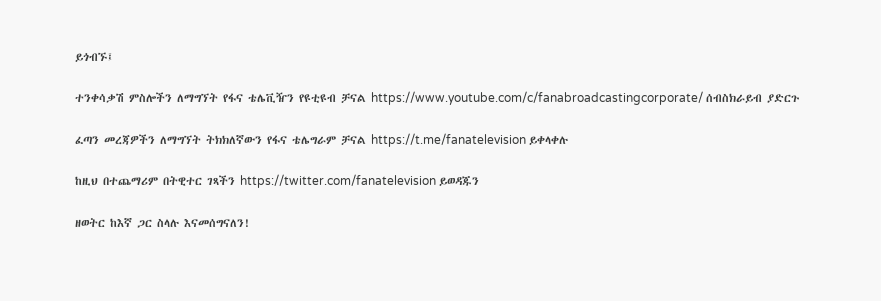ይጎብኙ፤

ተንቀሳቃሽ ምስሎችን ለማግኘት የፋና ቴሌቪዥን የዩቲዩብ ቻናል https://www.youtube.com/c/fanabroadcastingcorporate/ ሰብስክራይብ ያድርጉ

ፈጣን መረጃዎችን ለማግኘት ትክክለኛውን የፋና ቴሌግራም ቻናል https://t.me/fanatelevision ይቀላቀሉ

ከዚህ በተጨማሪም በትዊተር ገጻችን https://twitter.com/fanatelevision ይወዳጁን

ዘወትር ከእኛ ጋር ስላሉ እናመሰግናለን!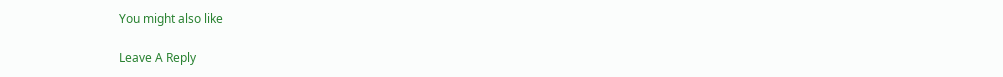You might also like

Leave A Reply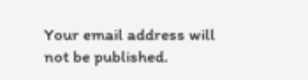Your email address will not be published.